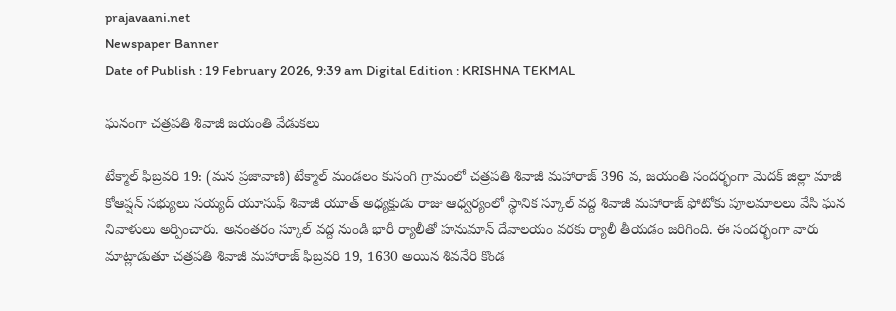prajavaani.net
Newspaper Banner
Date of Publish : 19 February 2026, 9:39 am Digital Edition : KRISHNA TEKMAL

ఘనంగా చత్రపతి శివాజీ జయంతి వేడుకలు

టేక్మాల్ ఫిబ్రవరి 19: (మన ప్రజావాణి) టేక్మాల్ మండలం కుసంగి గ్రామంలో చత్రపతి శివాజీ మహారాజ్ 396 వ, జయంతి సందర్భంగా మెదక్ జిల్లా మాజీ కోఆప్షన్ సభ్యులు సయ్యద్ యూసుఫ్ శివాజీ యూత్ అధ్యక్షుడు రాజు ఆధ్వర్యంలో స్థానిక స్కూల్ వద్ద శివాజీ మహారాజ్ ఫోటోకు పూలమాలలు వేసి ఘన నివాళులు అర్పించారు. అనంతరం స్కూల్ వద్ద నుండి భారీ ర్యాలీతో హనుమాన్ దేవాలయం వరకు ర్యాలీ తీయడం జరిగింది. ఈ సందర్భంగా వారు మాట్లాడుతూ చత్రపతి శివాజీ మహారాజ్ ఫిబ్రవరి 19, 1630 అయిన శివనేరి కొండ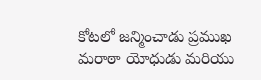కోటలో జన్మించాడు ప్రముఖ మరాఠా యోధుడు మరియు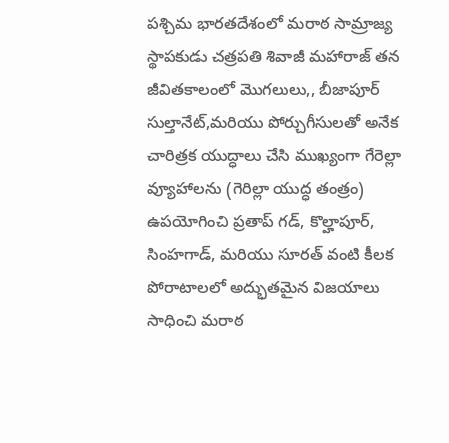పశ్చిమ భారతదేశంలో మరాఠ సామ్రాజ్య స్థాపకుడు చత్రపతి శివాజీ మహారాజ్ తన జీవితకాలంలో మొగలులు,, బీజాపూర్ సుల్తానేట్,మరియు పోర్చుగీసులతో అనేక చారిత్రక యుద్ధాలు చేసి ముఖ్యంగా గేరెల్లా వ్యూహాలను (గెరిల్లా యుద్ధ తంత్రం) ఉపయోగించి ప్రతాప్ గడ్, కొల్హాపూర్, సింహగాడ్, మరియు సూరత్ వంటి కీలక పోరాటాలలో అద్భుతమైన విజయాలు సాధించి మరాఠ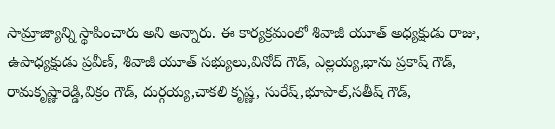సామ్రాజ్యాన్ని స్థాపించారు అని అన్నారు. ఈ కార్యక్రమంలో శివాజీ యూత్ అధ్యక్షుడు రాజు, ఉపాధ్యక్షుడు ప్రవీణ్, శివాజీ యూత్ సభ్యులు,వినోద్ గౌడ్, ఎల్లయ్య,భాను ప్రకాష్ గౌడ్, రామకృష్ణారెడ్డి,విక్రం గౌడ్, దుర్గయ్య,చాకలి కృష్ణ, సురేష్,భూపాల్,సతీష్ గౌడ్,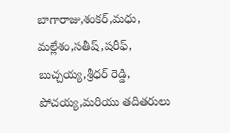బాగారాజు,శంకర్,మధు, మల్లేశం,సతీష్,షరీఫ్, బుచ్చయ్య,శ్రీధర్ రెడ్డి, పోచయ్య,మరియు తదితరులు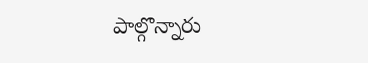పాల్గొన్నారు